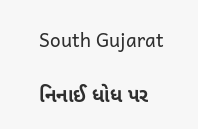South Gujarat

નિનાઈ ધોધ પર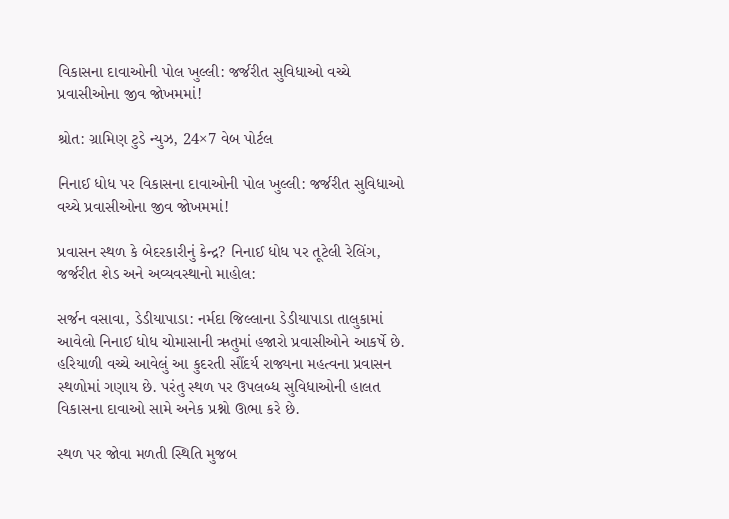વિકાસના દાવાઓની પોલ ખુલ્લી: જર્જરીત સુવિધાઓ વચ્ચે પ્રવાસીઓના જીવ જોખમમાં!

શ્રોત: ગ્રામિણ ટુડે ન્યુઝ, 24×7 વેબ પોર્ટલ

નિનાઈ ધોધ પર વિકાસના દાવાઓની પોલ ખુલ્લી: જર્જરીત સુવિધાઓ વચ્ચે પ્રવાસીઓના જીવ જોખમમાં!

પ્રવાસન સ્થળ કે બેદરકારીનું કેન્દ્ર? નિનાઈ ધોધ પર તૂટેલી રેલિંગ, જર્જરીત શેડ અને અવ્યવસ્થાનો માહોલ:

સર્જન વસાવા, ડેડીયાપાડા: નર્મદા જિલ્લાના ડેડીયાપાડા તાલુકામાં આવેલો નિનાઈ ધોધ ચોમાસાની ઋતુમાં હજારો પ્રવાસીઓને આકર્ષે છે. હરિયાળી વચ્ચે આવેલું આ કુદરતી સૌંદર્ય રાજ્યના મહત્વના પ્રવાસન સ્થળોમાં ગણાય છે. પરંતુ સ્થળ પર ઉપલબ્ધ સુવિધાઓની હાલત વિકાસના દાવાઓ સામે અનેક પ્રશ્નો ઊભા કરે છે.

સ્થળ પર જોવા મળતી સ્થિતિ મુજબ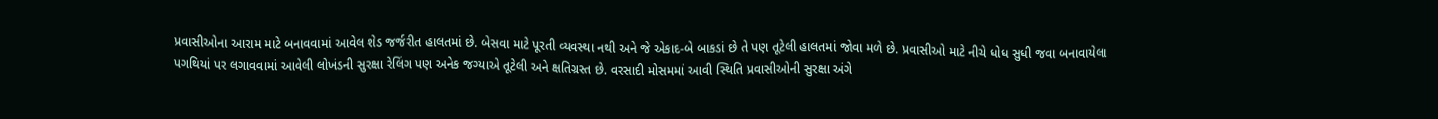પ્રવાસીઓના આરામ માટે બનાવવામાં આવેલ શેડ જર્જરીત હાલતમાં છે. બેસવા માટે પૂરતી વ્યવસ્થા નથી અને જે એકાદ-બે બાકડાં છે તે પણ તૂટેલી હાલતમાં જોવા મળે છે. પ્રવાસીઓ માટે નીચે ધોધ સુધી જવા બનાવાયેલા પગથિયાં પર લગાવવામાં આવેલી લોખંડની સુરક્ષા રેલિંગ પણ અનેક જગ્યાએ તૂટેલી અને ક્ષતિગ્રસ્ત છે. વરસાદી મોસમમાં આવી સ્થિતિ પ્રવાસીઓની સુરક્ષા અંગે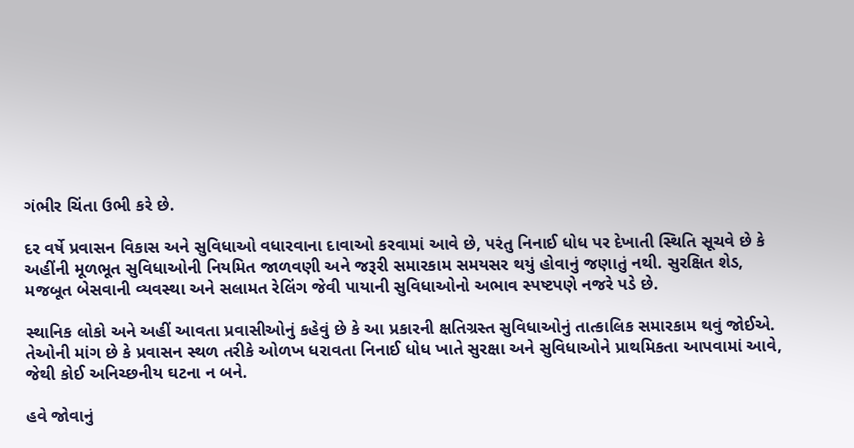ગંભીર ચિંતા ઉભી કરે છે.

દર વર્ષે પ્રવાસન વિકાસ અને સુવિધાઓ વધારવાના દાવાઓ કરવામાં આવે છે, પરંતુ નિનાઈ ધોધ પર દેખાતી સ્થિતિ સૂચવે છે કે અહીંની મૂળભૂત સુવિધાઓની નિયમિત જાળવણી અને જરૂરી સમારકામ સમયસર થયું હોવાનું જણાતું નથી. સુરક્ષિત શેડ, મજબૂત બેસવાની વ્યવસ્થા અને સલામત રેલિંગ જેવી પાયાની સુવિધાઓનો અભાવ સ્પષ્ટપણે નજરે પડે છે.

સ્થાનિક લોકો અને અહીં આવતા પ્રવાસીઓનું કહેવું છે કે આ પ્રકારની ક્ષતિગ્રસ્ત સુવિધાઓનું તાત્કાલિક સમારકામ થવું જોઈએ. તેઓની માંગ છે કે પ્રવાસન સ્થળ તરીકે ઓળખ ધરાવતા નિનાઈ ધોધ ખાતે સુરક્ષા અને સુવિધાઓને પ્રાથમિકતા આપવામાં આવે, જેથી કોઈ અનિચ્છનીય ઘટના ન બને.

હવે જોવાનું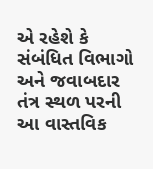એ રહેશે કે સંબંધિત વિભાગો અને જવાબદાર તંત્ર સ્થળ પરની આ વાસ્તવિક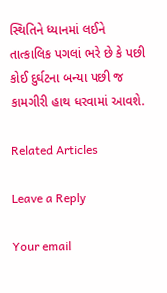સ્થિતિને ધ્યાનમાં લઈને તાત્કાલિક પગલાં ભરે છે કે પછી કોઈ દુર્ઘટના બન્યા પછી જ કામગીરી હાથ ધરવામાં આવશે.

Related Articles

Leave a Reply

Your email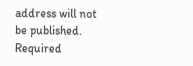address will not be published. Required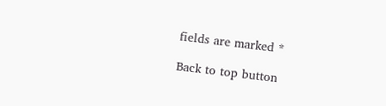fields are marked *

Back to top button